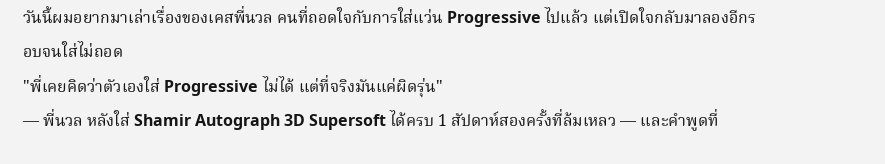วันนี้ผมอยากมาเล่าเรื่องของเคสพี่นวล คนที่ถอดใจกับการใส่แว่น Progressive ไปแล้ว แต่เปิดใจกลับมาลองอีกรอบจนใส่ไม่ถอด
"พี่เคยคิดว่าตัวเองใส่ Progressive ไม่ได้ แต่ที่จริงมันแค่ผิดรุ่น"
— พี่นวล หลังใส่ Shamir Autograph 3D Supersoft ได้ครบ 1 สัปดาห์สองครั้งที่ล้มเหลว — และคำพูดที่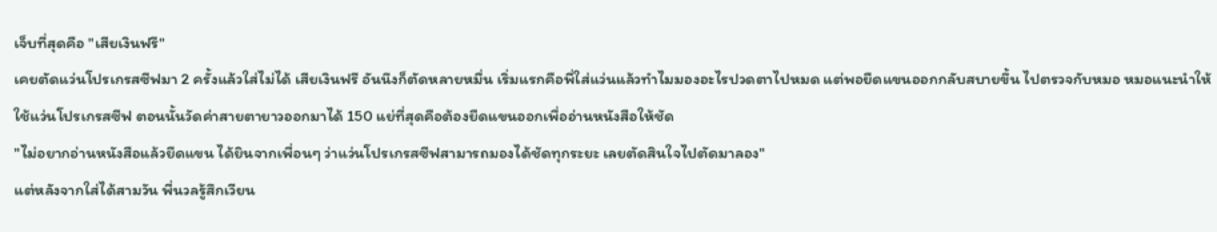เจ็บที่สุดคือ "เสียเงินฟรี"
เคยตัดแว่นโปรเกรสซีฟมา 2 ครั้งแล้วใส่ไม่ได้ เสียเงินฟรี อันนึงก็ตัดหลายหมื่น เริ่มแรกคือพี่ใส่แว่นแล้วทำไมมองอะไรปวดตาไปหมด แต่พอยืดแขนออกกลับสบายขึ้น ไปตรวจกับหมอ หมอแนะนำให้ใช้แว่นโปรเกรสซีฟ ตอนนั้นวัดค่าสายตายาวออกมาได้ 150 แย่ที่สุดคือต้องยืดแขนออกเพื่ออ่านหนังสือให้ชัด
"ไม่อยากอ่านหนังสือแล้วยืดแขน ได้ยินจากเพื่อนๆ ว่าแว่นโปรเกรสซีฟสามารถมองได้ชัดทุกระยะ เลยตัดสินใจไปตัดมาลอง"
แต่หลังจากใส่ได้สามวัน พี่นวลรู้สึกเวียน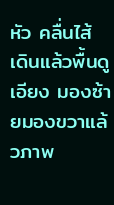หัว คลื่นไส้ เดินแล้วพื้นดูเอียง มองซ้ายมองขวาแล้วภาพ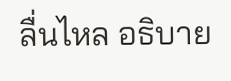ลื่นไหล อธิบาย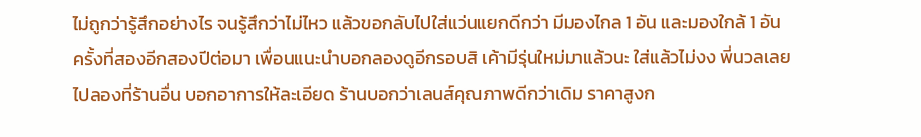ไม่ถูกว่ารู้สึกอย่างไร จนรู้สึกว่าไม่ไหว แล้วขอกลับไปใส่แว่นแยกดีกว่า มีมองไกล 1 อัน และมองใกล้ 1 อัน
ครั้งที่สองอีกสองปีต่อมา เพื่อนแนะนำบอกลองดูอีกรอบสิ เค้ามีรุ่นใหม่มาแล้วนะ ใส่แล้วไม่งง พี่นวลเลยไปลองที่ร้านอื่น บอกอาการให้ละเอียด ร้านบอกว่าเลนส์คุณภาพดีกว่าเดิม ราคาสูงก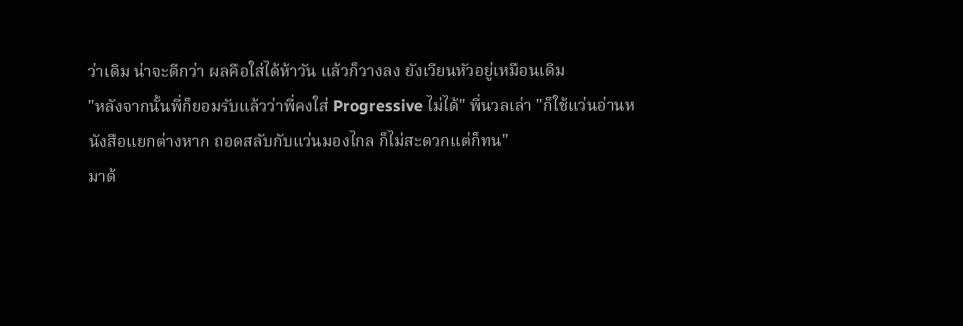ว่าเดิม น่าจะดีกว่า ผลคือใส่ได้ห้าวัน แล้วก็วางลง ยังเวียนหัวอยู่เหมือนเดิม
"หลังจากนั้นพี่ก็ยอมรับแล้วว่าพี่คงใส่ Progressive ไม่ได้" พี่นวลเล่า "ก็ใช้แว่นอ่านหนังสือแยกต่างหาก ถอดสลับกับแว่นมองไกล ก็ไม่สะดวกแต่ก็ทน"
มาด้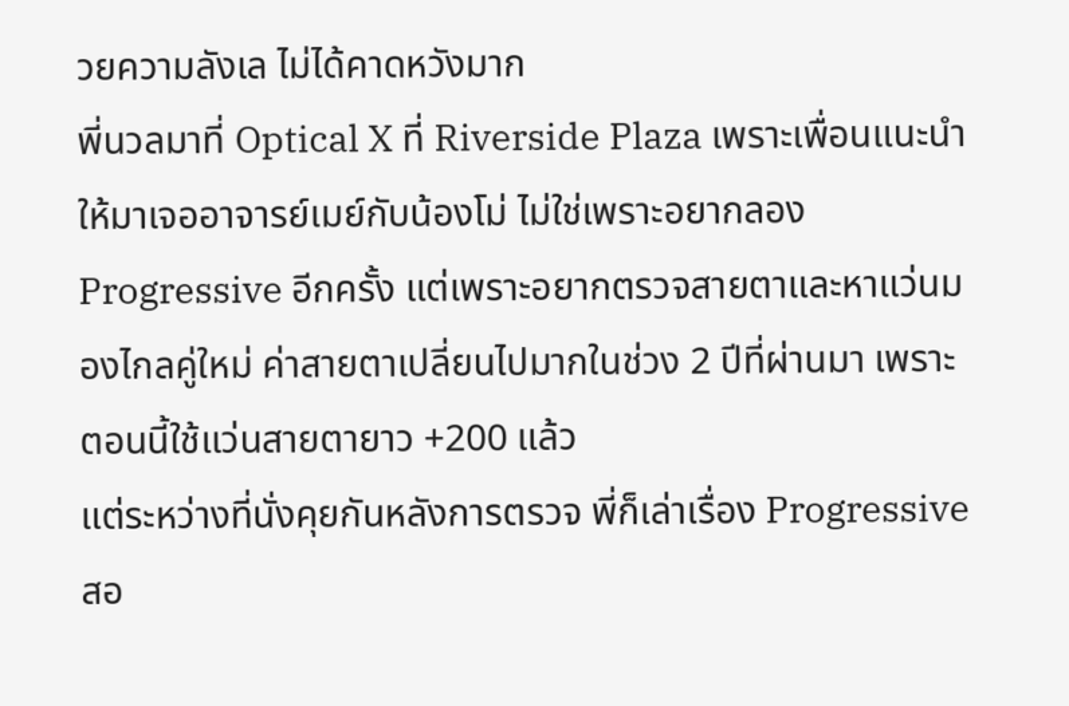วยความลังเล ไม่ได้คาดหวังมาก
พี่นวลมาที่ Optical X ที่ Riverside Plaza เพราะเพื่อนแนะนำให้มาเจออาจารย์เมย์กับน้องโม่ ไม่ใช่เพราะอยากลอง Progressive อีกครั้ง แต่เพราะอยากตรวจสายตาและหาแว่นมองไกลคู่ใหม่ ค่าสายตาเปลี่ยนไปมากในช่วง 2 ปีที่ผ่านมา เพราะตอนนี้ใช้แว่นสายตายาว +200 แล้ว
แต่ระหว่างที่นั่งคุยกันหลังการตรวจ พี่ก็เล่าเรื่อง Progressive สอ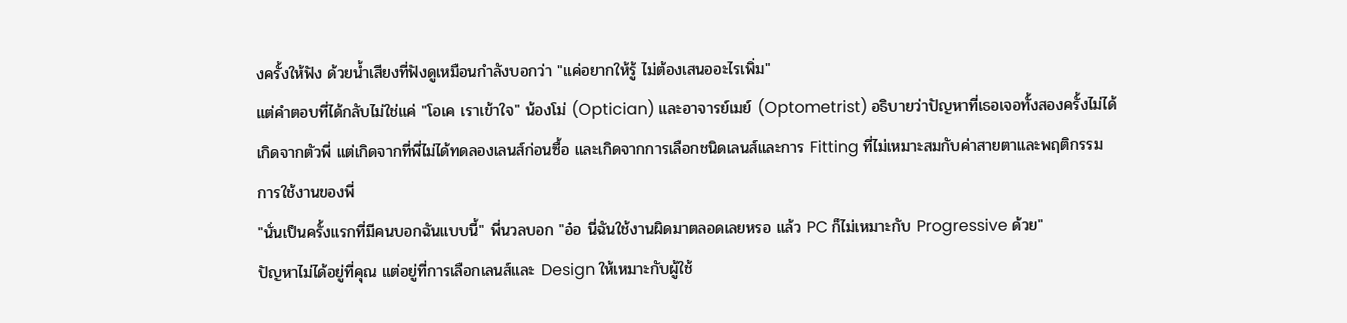งครั้งให้ฟัง ด้วยน้ำเสียงที่ฟังดูเหมือนกำลังบอกว่า "แค่อยากให้รู้ ไม่ต้องเสนออะไรเพิ่ม"
แต่คำตอบที่ได้กลับไม่ใช่แค่ "โอเค เราเข้าใจ" น้องโม่ (Optician) และอาจารย์เมย์ (Optometrist) อธิบายว่าปัญหาที่เธอเจอทั้งสองครั้งไม่ได้เกิดจากตัวพี่ แต่เกิดจากที่พี่ไม่ได้ทดลองเลนส์ก่อนซื้อ และเกิดจากการเลือกชนิดเลนส์และการ Fitting ที่ไม่เหมาะสมกับค่าสายตาและพฤติกรรมการใช้งานของพี่
"นั่นเป็นครั้งแรกที่มีคนบอกฉันแบบนี้" พี่นวลบอก "อ๋อ นี่ฉันใช้งานผิดมาตลอดเลยหรอ แล้ว PC ก็ไม่เหมาะกับ Progressive ด้วย"
ปัญหาไม่ได้อยู่ที่คุณ แต่อยู่ที่การเลือกเลนส์และ Design ให้เหมาะกับผู้ใช้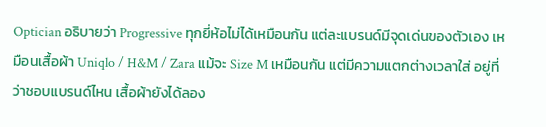Optician อธิบายว่า Progressive ทุกยี่ห้อไม่ได้เหมือนกัน แต่ละแบรนด์มีจุดเด่นของตัวเอง เหมือนเสื้อผ้า Uniqlo / H&M / Zara แม้จะ Size M เหมือนกัน แต่มีความแตกต่างเวลาใส่ อยู่ที่ว่าชอบแบรนด์ไหน เสื้อผ้ายังได้ลอง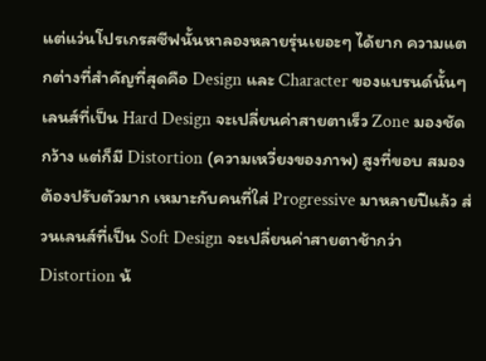แต่แว่นโปรเกรสซีฟนั้นหาลองหลายรุ่นเยอะๆ ได้ยาก ความแตกต่างที่สำคัญที่สุดคือ Design และ Character ของแบรนด์นั้นๆ
เลนส์ที่เป็น Hard Design จะเปลี่ยนค่าสายตาเร็ว Zone มองชัดกว้าง แต่ก็มี Distortion (ความเหวี่ยงของภาพ) สูงที่ขอบ สมองต้องปรับตัวมาก เหมาะกับคนที่ใส่ Progressive มาหลายปีแล้ว ส่วนเลนส์ที่เป็น Soft Design จะเปลี่ยนค่าสายตาช้ากว่า Distortion น้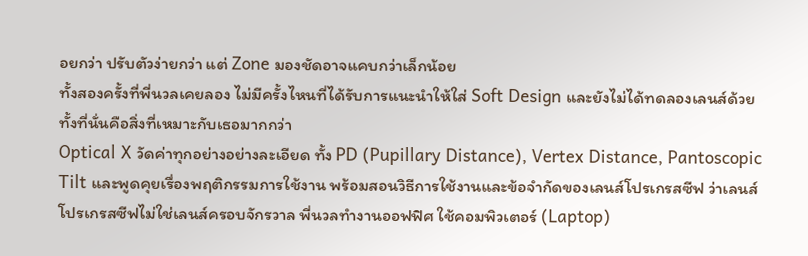อยกว่า ปรับตัวง่ายกว่า แต่ Zone มองชัดอาจแคบกว่าเล็กน้อย
ทั้งสองครั้งที่พี่นวลเคยลอง ไม่มีครั้งไหนที่ได้รับการแนะนำให้ใส่ Soft Design และยังไม่ได้ทดลองเลนส์ด้วย ทั้งที่นั่นคือสิ่งที่เหมาะกับเธอมากกว่า
Optical X วัดค่าทุกอย่างอย่างละเอียด ทั้ง PD (Pupillary Distance), Vertex Distance, Pantoscopic Tilt และพูดคุยเรื่องพฤติกรรมการใช้งาน พร้อมสอนวิธีการใช้งานและข้อจำกัดของเลนส์โปรเกรสซีฟ ว่าเลนส์โปรเกรสซีฟไม่ใช่เลนส์ครอบจักรวาล พี่นวลทำงานออฟฟิศ ใช้คอมพิวเตอร์ (Laptop)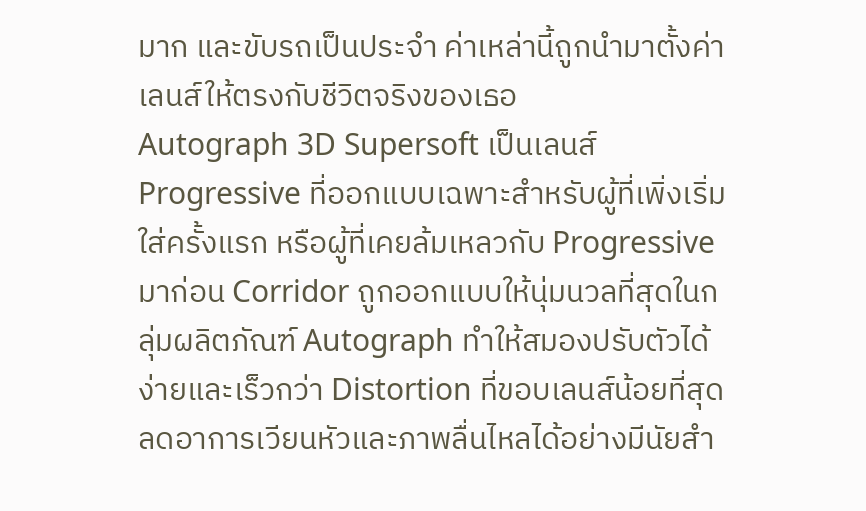มาก และขับรถเป็นประจำ ค่าเหล่านี้ถูกนำมาตั้งค่าเลนส์ให้ตรงกับชีวิตจริงของเธอ
Autograph 3D Supersoft เป็นเลนส์ Progressive ที่ออกแบบเฉพาะสำหรับผู้ที่เพิ่งเริ่มใส่ครั้งแรก หรือผู้ที่เคยล้มเหลวกับ Progressive มาก่อน Corridor ถูกออกแบบให้นุ่มนวลที่สุดในกลุ่มผลิตภัณฑ์ Autograph ทำให้สมองปรับตัวได้ง่ายและเร็วกว่า Distortion ที่ขอบเลนส์น้อยที่สุด ลดอาการเวียนหัวและภาพลื่นไหลได้อย่างมีนัยสำ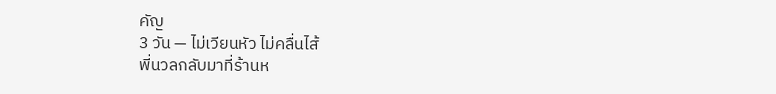คัญ
3 วัน — ไม่เวียนหัว ไม่คลื่นไส้
พี่นวลกลับมาที่ร้านห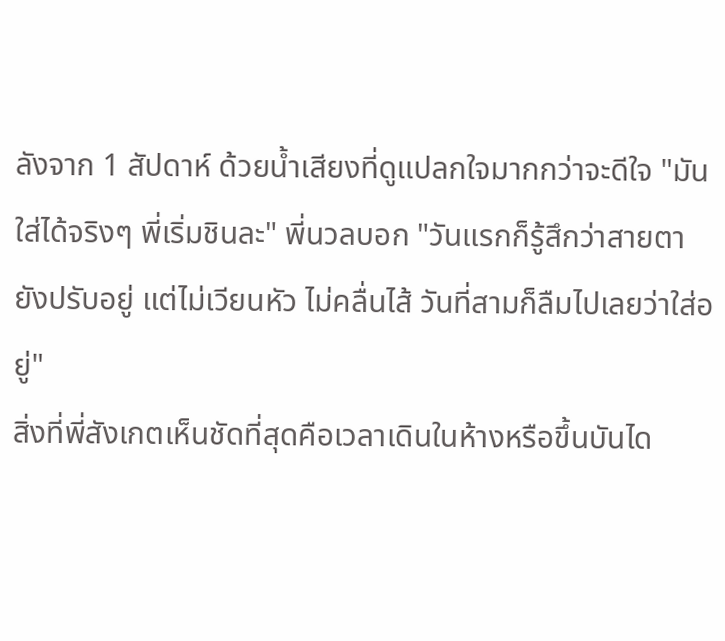ลังจาก 1 สัปดาห์ ด้วยน้ำเสียงที่ดูแปลกใจมากกว่าจะดีใจ "มันใส่ได้จริงๆ พี่เริ่มชินละ" พี่นวลบอก "วันแรกก็รู้สึกว่าสายตายังปรับอยู่ แต่ไม่เวียนหัว ไม่คลื่นไส้ วันที่สามก็ลืมไปเลยว่าใส่อยู่"
สิ่งที่พี่สังเกตเห็นชัดที่สุดคือเวลาเดินในห้างหรือขึ้นบันได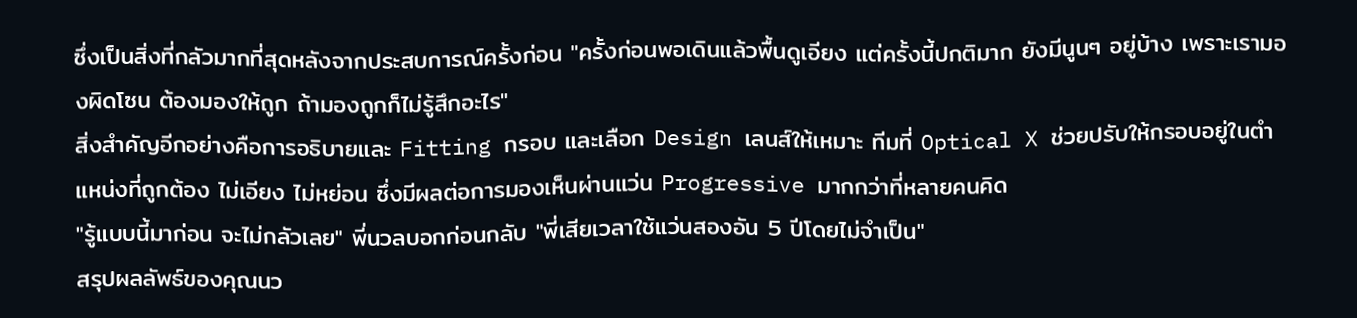ซึ่งเป็นสิ่งที่กลัวมากที่สุดหลังจากประสบการณ์ครั้งก่อน "ครั้งก่อนพอเดินแล้วพื้นดูเอียง แต่ครั้งนี้ปกติมาก ยังมีนูนๆ อยู่บ้าง เพราะเรามองผิดโซน ต้องมองให้ถูก ถ้ามองถูกก็ไม่รู้สึกอะไร"
สิ่งสำคัญอีกอย่างคือการอธิบายและ Fitting กรอบ และเลือก Design เลนส์ให้เหมาะ ทีมที่ Optical X ช่วยปรับให้กรอบอยู่ในตำแหน่งที่ถูกต้อง ไม่เอียง ไม่หย่อน ซึ่งมีผลต่อการมองเห็นผ่านแว่น Progressive มากกว่าที่หลายคนคิด
"รู้แบบนี้มาก่อน จะไม่กลัวเลย" พี่นวลบอกก่อนกลับ "พี่เสียเวลาใช้แว่นสองอัน 5 ปีโดยไม่จำเป็น"
สรุปผลลัพธ์ของคุณนว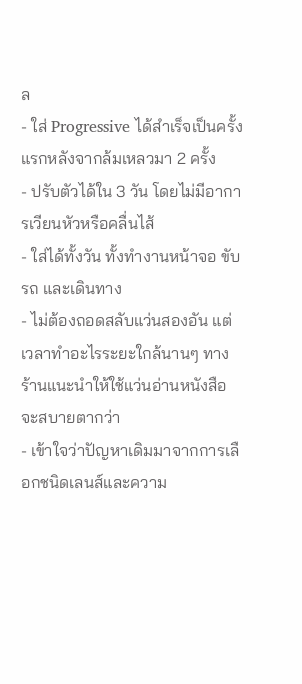ล
- ใส่ Progressive ได้สำเร็จเป็นครั้งแรกหลังจากล้มเหลวมา 2 ครั้ง
- ปรับตัวได้ใน 3 วัน โดยไม่มีอาการเวียนหัวหรือคลื่นไส้
- ใส่ได้ทั้งวัน ทั้งทำงานหน้าจอ ขับรถ และเดินทาง
- ไม่ต้องถอดสลับแว่นสองอัน แต่เวลาทำอะไรระยะใกล้นานๆ ทางร้านแนะนำให้ใช้แว่นอ่านหนังสือจะสบายตากว่า
- เข้าใจว่าปัญหาเดิมมาจากการเลือกชนิดเลนส์และความ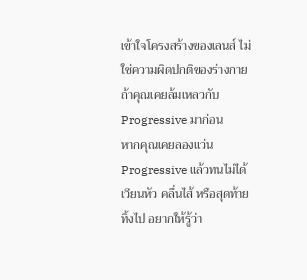เข้าใจโครงสร้างของเลนส์ ไม่ใช่ความผิดปกติของร่างกาย
ถ้าคุณเคยล้มเหลวกับ Progressive มาก่อน
หากคุณเคยลองแว่น Progressive แล้วทนไม่ได้ เวียนหัว คลื่นไส้ หรือสุดท้ายทิ้งไป อยากให้รู้ว่า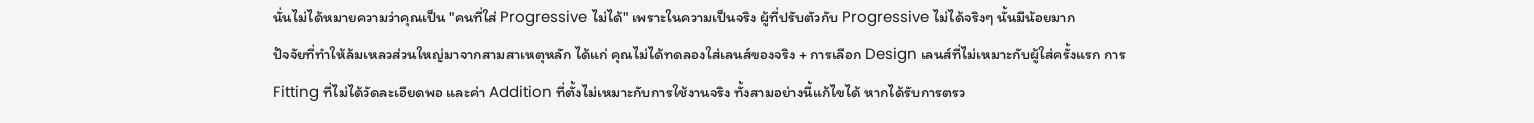นั่นไม่ได้หมายความว่าคุณเป็น "คนที่ใส่ Progressive ไม่ได้" เพราะในความเป็นจริง ผู้ที่ปรับตัวกับ Progressive ไม่ได้จริงๆ นั้นมีน้อยมาก
ปัจจัยที่ทำให้ล้มเหลวส่วนใหญ่มาจากสามสาเหตุหลัก ได้แก่ คุณไม่ได้ทดลองใส่เลนส์ของจริง + การเลือก Design เลนส์ที่ไม่เหมาะกับผู้ใส่ครั้งแรก การ Fitting ที่ไม่ได้วัดละเอียดพอ และค่า Addition ที่ตั้งไม่เหมาะกับการใช้งานจริง ทั้งสามอย่างนี้แก้ไขได้ หากได้รับการตรว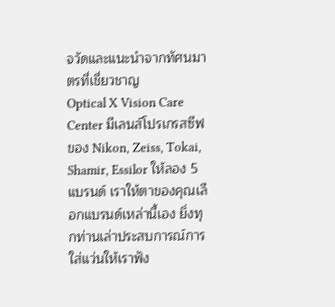จวัดและแนะนำจากทัศนมาตรที่เชี่ยวชาญ
Optical X Vision Care Center มีเลนส์โปรเกรสซีฟของ Nikon, Zeiss, Tokai, Shamir, Essilor ให้ลอง 5 แบรนด์ เราให้ตาของคุณเลือกแบรนด์เหล่านี้เอง ยิ่งทุกท่านเล่าประสบการณ์การใส่แว่นให้เราฟัง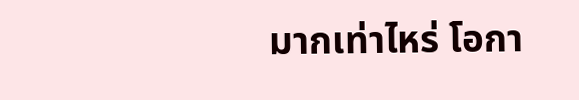มากเท่าไหร่ โอกา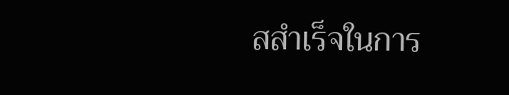สสำเร็จในการ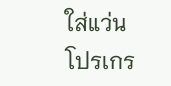ใส่แว่นโปรเกร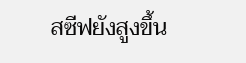สซีฟยังสูงขึ้น